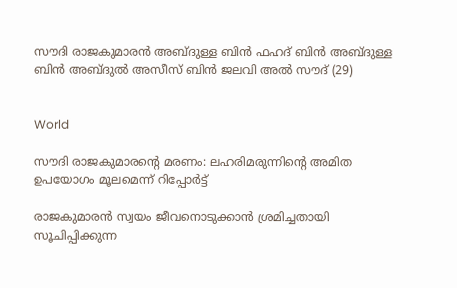സൗദി രാജകുമാരന്‍ അബ്ദുള്ള ബിന്‍ ഫഹദ് ബിന്‍ അബ്ദുള്ള ബിന്‍ അബ്ദുല്‍ അസീസ് ബിന്‍ ജലവി അല്‍ സൗദ് (29)


World

സൗദി രാജകുമാരന്‍റെ മരണം: ലഹരിമരുന്നിന്‍റെ അമിത ഉപയോഗം മൂലമെന്ന് റിപ്പോര്‍ട്ട്

രാജകുമാരന്‍ സ്വയം ജീവനൊടുക്കാന്‍ ശ്രമിച്ചതായി സൂചിപ്പിക്കുന്ന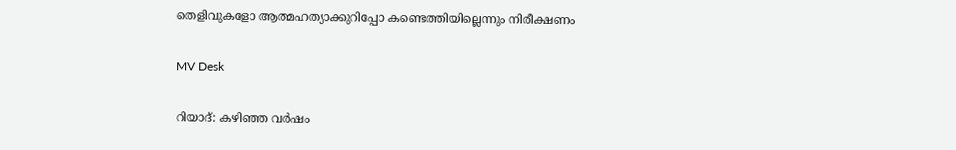തെളിവുകളോ ആത്മഹത്യാക്കുറിപ്പോ കണ്ടെത്തിയില്ലെന്നും നിരീക്ഷണം

MV Desk

റിയാദ്: കഴിഞ്ഞ വര്‍ഷം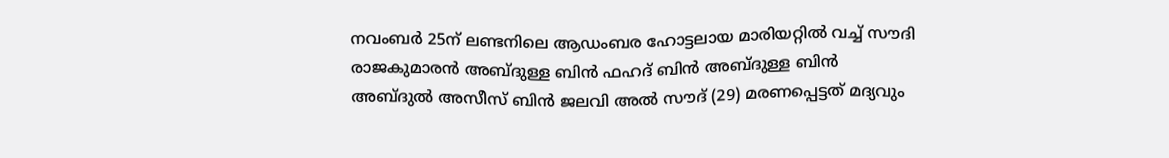നവംബര്‍ 25ന് ലണ്ടനിലെ ആഡംബര ഹോട്ടലായ മാരിയറ്റില്‍ വച്ച് സൗദി രാജകുമാരന്‍ അബ്ദുള്ള ബിന്‍ ഫഹദ് ബിന്‍ അബ്ദുള്ള ബിന്‍ അബ്ദുല്‍ അസീസ് ബിന്‍ ജലവി അല്‍ സൗദ് (29) മരണപ്പെട്ടത് മദ്യവും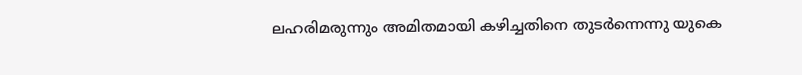ലഹരിമരുന്നും അമിതമായി കഴിച്ചതിനെ തുടര്‍ന്നെന്നു യുകെ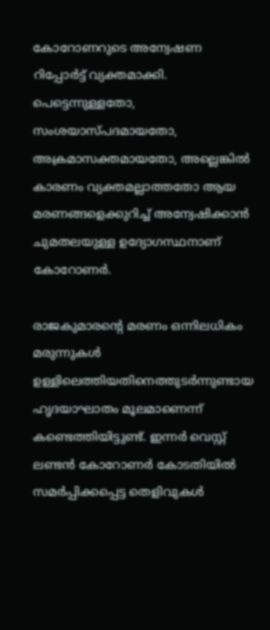കോറോണറുടെ അന്വേഷണ റിപ്പോര്‍ട്ട് വ്യക്തമാക്കി. പെട്ടെന്നുള്ളതോ, സംശയാസ്പദമായതോ, അക്രമാസക്തമായതോ, അല്ലെങ്കില്‍ കാരണം വ്യക്തമല്ലാത്തതോ ആയ മരണങ്ങളെക്കുറിച്ച് അന്വേഷിക്കാന്‍ ചുമതലയുള്ള ഉദ്യോഗസ്ഥനാണ് കോറോണര്‍.

രാജകുമാരന്‍റെ മരണം ഒന്നിലധികം മരുന്നുകള്‍ ഉള്ളിലെത്തിയതിനെത്തുടര്‍ന്നുണ്ടായ ഹൃദയാഘാതം മൂലമാണെന്ന് കണ്ടെത്തിയിട്ടുണ്ട്. ഇന്നര്‍ വെസ്റ്റ് ലണ്ടന്‍ കോറോണര്‍ കോടതിയില്‍ സമര്‍പ്പിക്കപ്പെട്ട തെളിവുകള്‍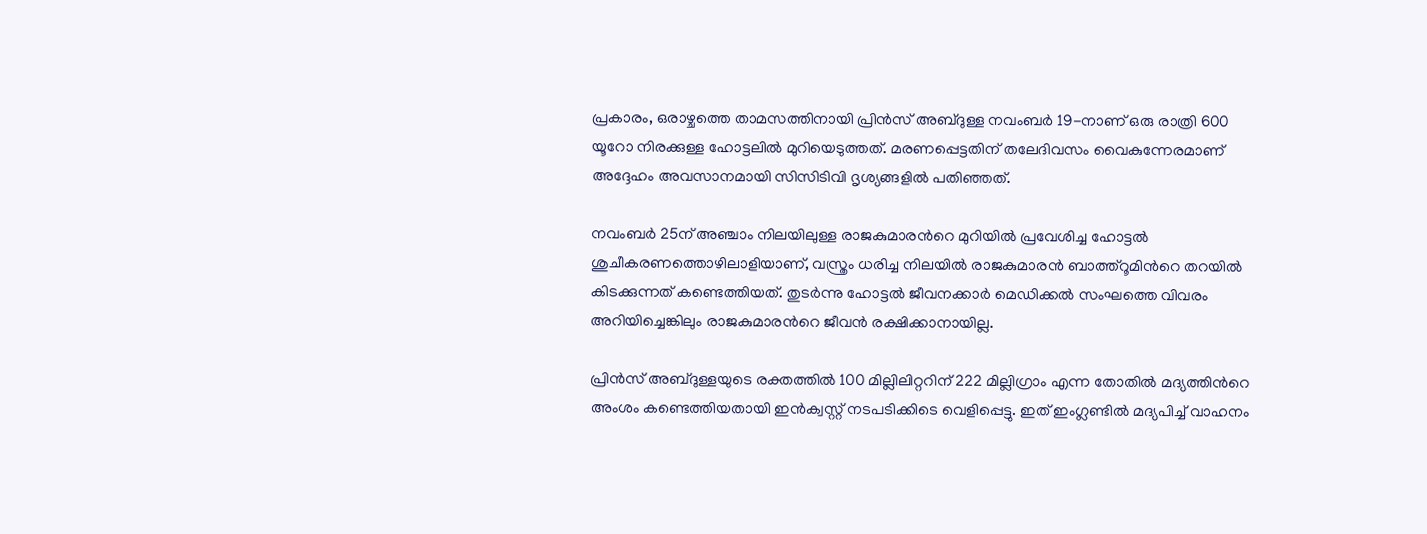പ്രകാരം, ഒരാഴ്ചത്തെ താമസത്തിനായി പ്രിന്‍സ് അബ്ദുള്ള നവംബര്‍ 19-നാണ് ഒരു രാത്രി 600 യൂറോ നിരക്കുള്ള ഹോട്ടലില്‍ മുറിയെടുത്തത്. മരണപ്പെട്ടതിന് തലേദിവസം വൈകുന്നേരമാണ് അദ്ദേഹം അവസാനമായി സിസിടിവി ദൃശ്യങ്ങളില്‍ പതിഞ്ഞത്.

നവംബർ 25ന് അഞ്ചാം നിലയിലുള്ള രാജകുമാരന്‍റെ മുറിയില്‍ പ്രവേശിച്ച ഹോട്ടല്‍ ശുചീകരണത്തൊഴിലാളിയാണ്, വസ്ത്രം ധരിച്ച നിലയില്‍ രാജകുമാരൻ ബാത്ത്‌റൂമിന്‍റെ തറയില്‍ കിടക്കുന്നത് കണ്ടെത്തിയത്. തുടര്‍ന്നു ഹോട്ടല്‍ ജീവനക്കാര്‍ മെഡിക്കല്‍ സംഘത്തെ വിവരം അറിയിച്ചെങ്കിലും രാജകുമാരന്‍റെ ജീവന്‍ രക്ഷിക്കാനായില്ല.

പ്രിന്‍സ് അബ്ദുള്ളയുടെ രക്തത്തില്‍ 100 മില്ലിലിറ്ററിന് 222 മില്ലിഗ്രാം എന്ന തോതില്‍ മദ്യത്തിന്‍റെ അംശം കണ്ടെത്തിയതായി ഇന്‍ക്വസ്റ്റ് നടപടിക്കിടെ വെളിപ്പെട്ടു. ഇത് ഇംഗ്ലണ്ടില്‍ മദ്യപിച്ച് വാഹനം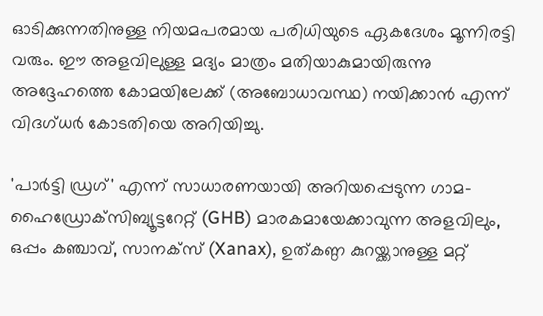ഓടിക്കുന്നതിനുള്ള നിയമപരമായ പരിധിയുടെ ഏകദേശം മൂന്നിരട്ടി വരും. ഈ അളവിലുള്ള മദ്യം മാത്രം മതിയാകുമായിരുന്നു അദ്ദേഹത്തെ കോമയിലേക്ക് (അബോധാവസ്ഥ) നയിക്കാന്‍ എന്ന് വിദഗ്ധര്‍ കോടതിയെ അറിയിച്ചു.

'പാര്‍ട്ടി ഡ്രഗ്' എന്ന് സാധാരണയായി അറിയപ്പെടുന്ന ഗാമ-ഹൈഡ്രോക്‌സിബ്യൂട്ടറേറ്റ് (GHB) മാരകമായേക്കാവുന്ന അളവിലും, ഒപ്പം കഞ്ചാവ്, സാനക്‌സ് (Xanax), ഉത്കണ്ഠ കുറയ്ക്കാനുള്ള മറ്റ്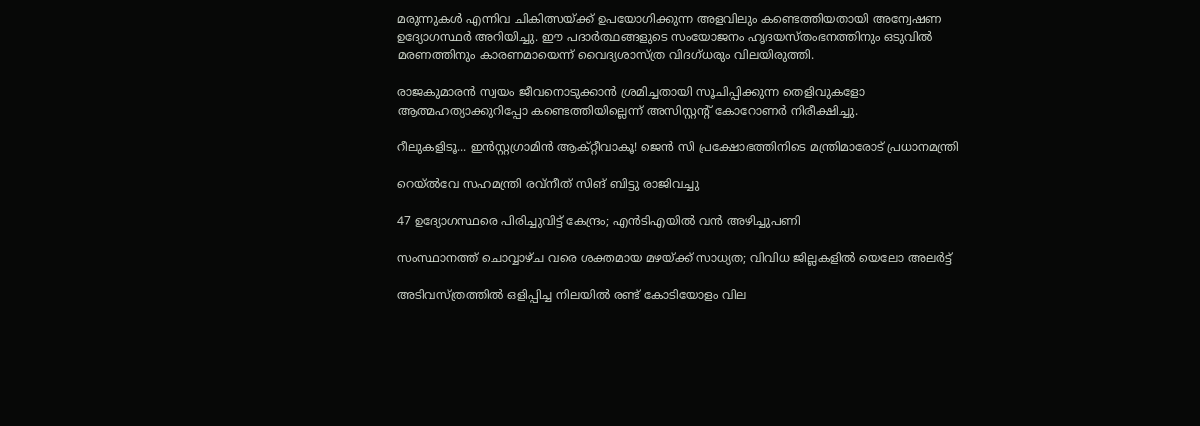മരുന്നുകള്‍ എന്നിവ ചികിത്സയ്ക്ക് ഉപയോഗിക്കുന്ന അളവിലും കണ്ടെത്തിയതായി അന്വേഷണ ഉദ്യോഗസ്ഥര്‍ അറിയിച്ചു. ഈ പദാര്‍ത്ഥങ്ങളുടെ സംയോജനം ഹൃദയസ്തംഭനത്തിനും ഒടുവില്‍ മരണത്തിനും കാരണമായെന്ന് വൈദ്യശാസ്ത്ര വിദഗ്ധരും വിലയിരുത്തി.

രാജകുമാരന്‍ സ്വയം ജീവനൊടുക്കാന്‍ ശ്രമിച്ചതായി സൂചിപ്പിക്കുന്ന തെളിവുകളോ ആത്മഹത്യാക്കുറിപ്പോ കണ്ടെത്തിയില്ലെന്ന് അസിസ്റ്റന്‍റ് കോറോണര്‍ നിരീക്ഷിച്ചു.

റീലുകളിടൂ... ഇൻസ്റ്റഗ്രാമിൻ ആക്‌റ്റീവാകൂ! ജെൻ സി പ്രക്ഷോഭത്തിനിടെ മന്ത്രിമാരോട് പ്രധാനമന്ത്രി

റെയ്‌ൽവേ സഹമന്ത്രി രവ്നീത് സിങ് ബിട്ടു രാജിവച്ചു

47 ഉദ്യോഗസ്ഥരെ പിരിച്ചുവിട്ട് കേന്ദ്രം; എൻടിഎയിൽ വൻ അഴിച്ചുപണി

സംസ്ഥാനത്ത് ചൊവ്വാഴ്ച വരെ ശക്തമായ മഴയ്ക്ക് സാധ്യത; വിവിധ ജില്ലകളില്‍ യെലോ അലര്‍ട്ട്

അടിവസ്ത്രത്തിൽ ഒളിപ്പിച്ച നിലയിൽ രണ്ട് കോടിയോളം വില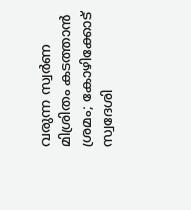വരുന്ന സ്വർണ മിശ്രിതം കടത്താൻ ശ്രമം; കോഴിക്കോട് സ്വദേശി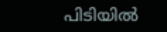പിടിയിൽ